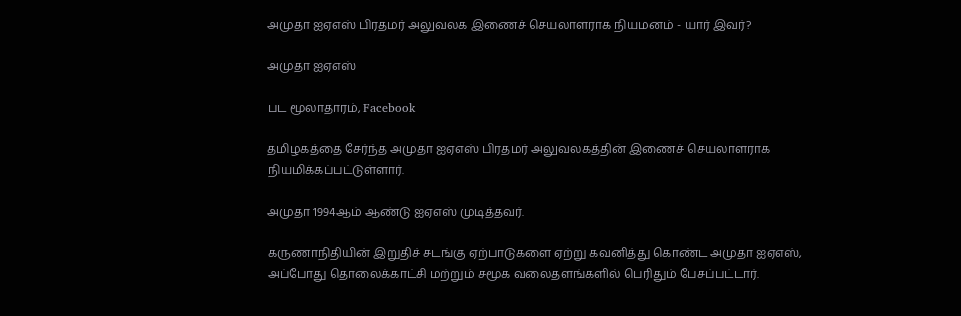அமுதா ஐஏஎஸ் பிரதமர் அலுவலக இணைச் செயலாளராக நியமனம் - யார் இவர்?

அமுதா ஐஏஎஸ்

பட மூலாதாரம், Facebook

தமிழகத்தை சேர்ந்த அமுதா ஐஏஎஸ் பிரதமர் அலுவலகத்தின் இணைச் செயலாளராக நியமிக்கப்பட்டுள்ளார்.

அமுதா 1994ஆம் ஆண்டு ஐஏஎஸ் முடித்தவர்.

கருணாநிதியின் இறுதிச் சடங்கு ஏற்பாடுகளை ஏற்று கவனித்து கொண்ட அமுதா ஐஏஎஸ், அப்போது தொலைக்காட்சி மற்றும் சமூக வலைதளங்களில் பெரிதும் பேசப்பட்டார்.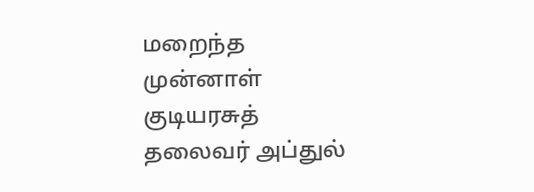மறைந்த முன்னாள் குடியரசுத் தலைவர் அப்துல்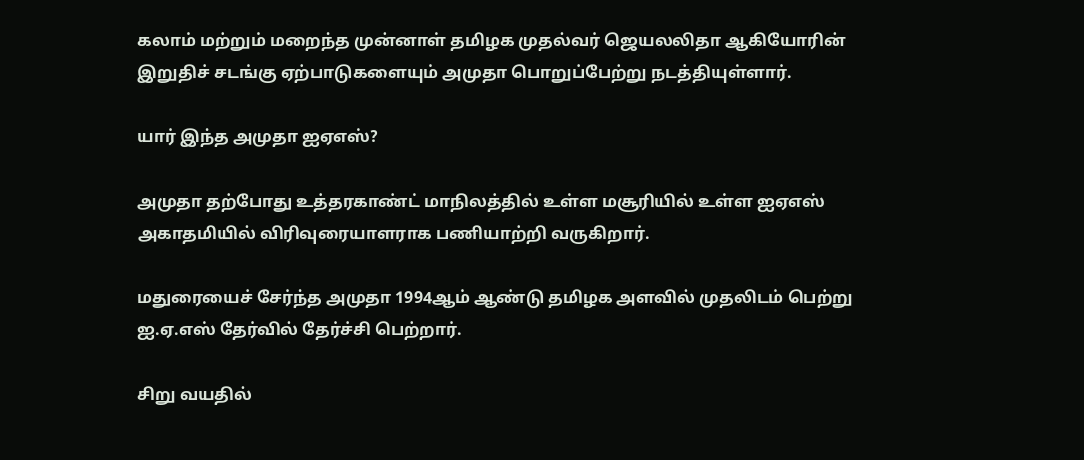கலாம் மற்றும் மறைந்த முன்னாள் தமிழக முதல்வர் ஜெயலலிதா ஆகியோரின் இறுதிச் சடங்கு ஏற்பாடுகளையும் அமுதா பொறுப்பேற்று நடத்தியுள்ளார்.

யார் இந்த அமுதா ஐஏஎஸ்?

அமுதா தற்போது உத்தரகாண்ட் மாநிலத்தில் உள்ள மசூரியில் உள்ள ஐஏஎஸ் அகாதமியில் விரிவுரையாளராக பணியாற்றி வருகிறார்.

மதுரையைச் சேர்ந்த அமுதா 1994ஆம் ஆண்டு தமிழக அளவில் முதலிடம் பெற்று ஐ.ஏ.எஸ் தேர்வில் தேர்ச்சி பெற்றார்.

சிறு வயதில்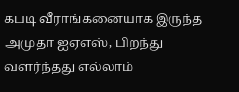கபடி வீராங்கனையாக இருந்த அமுதா ஐஏஎஸ், பிறந்து வளர்ந்தது எல்லாம்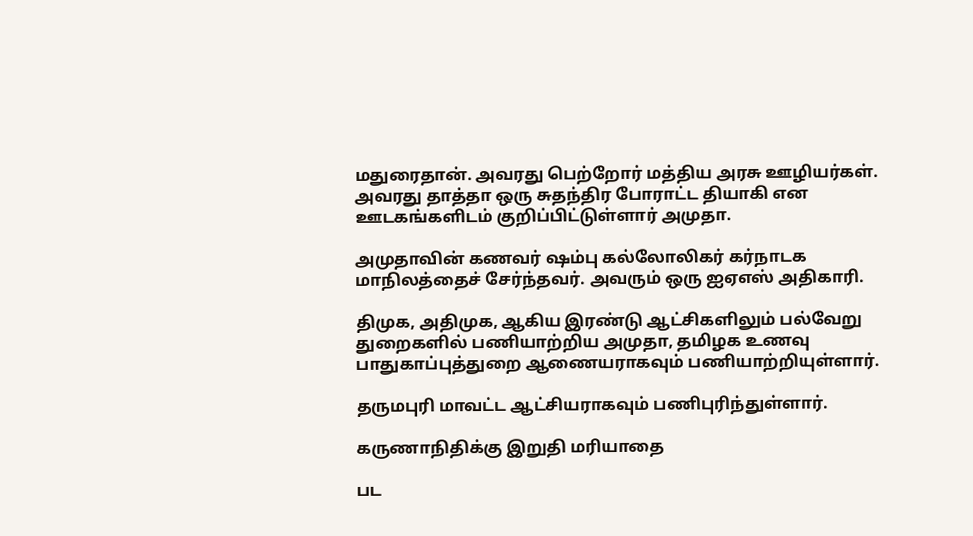மதுரைதான். அவரது பெற்றோர் மத்திய அரசு ஊழியர்கள். அவரது தாத்தா ஒரு சுதந்திர போராட்ட தியாகி என ஊடகங்களிடம் குறிப்பிட்டுள்ளார் அமுதா.

அமுதாவின் கணவர் ஷம்பு கல்லோலிகர் கர்நாடக மாநிலத்தைச் சேர்ந்தவர். அவரும் ஒரு ஐஏஎஸ் அதிகாரி.

திமுக, அதிமுக, ஆகிய இரண்டு ஆட்சிகளிலும் பல்வேறு துறைகளில் பணியாற்றிய அமுதா, தமிழக உணவு பாதுகாப்புத்துறை ஆணையராகவும் பணியாற்றியுள்ளார்.

தருமபுரி மாவட்ட ஆட்சியராகவும் பணிபுரிந்துள்ளார்.

கருணாநிதிக்கு இறுதி மரியாதை

பட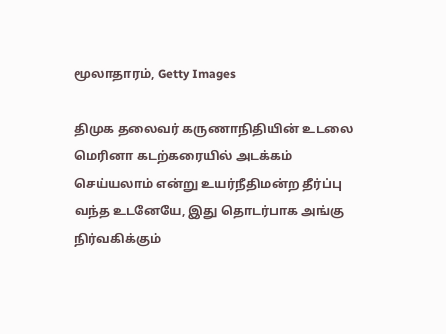மூலாதாரம், Getty Images

திமுக தலைவர் கருணாநிதியின் உடலை மெரினா கடற்கரையில் அடக்கம் செய்யலாம் என்று உயர்நீதிமன்ற தீர்ப்பு வந்த உடனேயே, இது தொடர்பாக அங்கு நிர்வகிக்கும்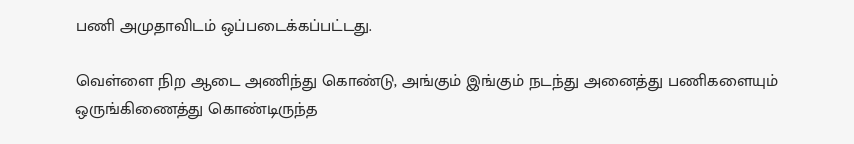பணி அமுதாவிடம் ஒப்படைக்கப்பட்டது.

வெள்ளை நிற ஆடை அணிந்து கொண்டு, அங்கும் இங்கும் நடந்து அனைத்து பணிகளையும் ஒருங்கிணைத்து கொண்டிருந்த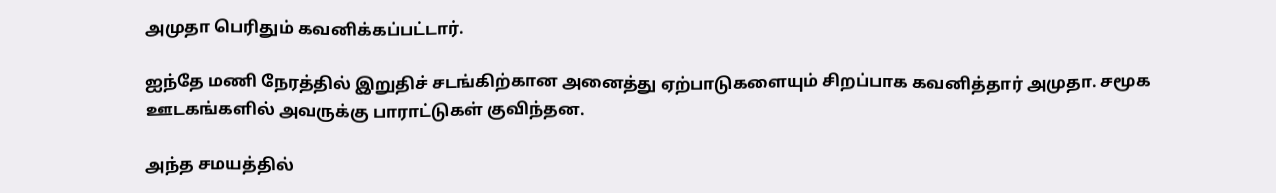அமுதா பெரிதும் கவனிக்கப்பட்டார்.

ஐந்தே மணி நேரத்தில் இறுதிச் சடங்கிற்கான அனைத்து ஏற்பாடுகளையும் சிறப்பாக கவனித்தார் அமுதா. சமூக ஊடகங்களில் அவருக்கு பாராட்டுகள் குவிந்தன.

அந்த சமயத்தில்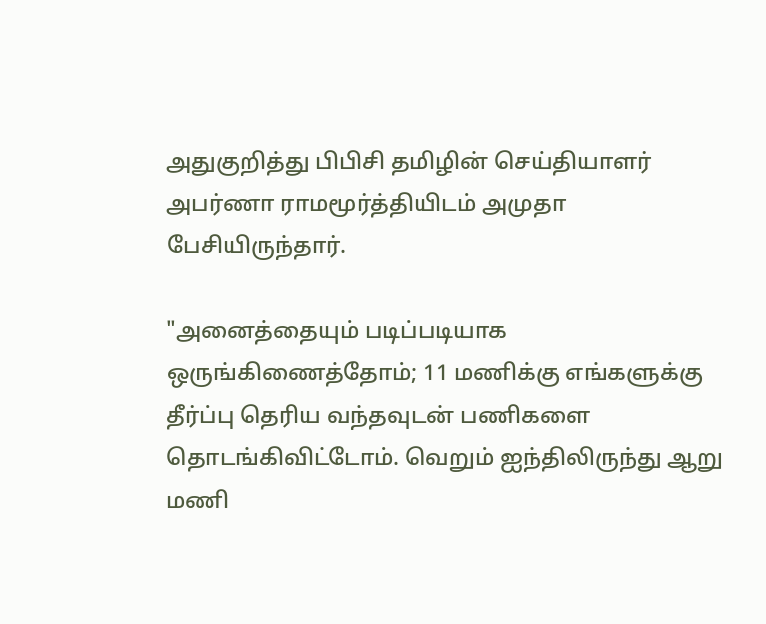அதுகுறித்து பிபிசி தமிழின் செய்தியாளர் அபர்ணா ராமமூர்த்தியிடம் அமுதா பேசியிருந்தார்.

"அனைத்தையும் படிப்படியாக ஒருங்கிணைத்தோம்; 11 மணிக்கு எங்களுக்கு தீர்ப்பு தெரிய வந்தவுடன் பணிகளை தொடங்கிவிட்டோம். வெறும் ஐந்திலிருந்து ஆறு மணி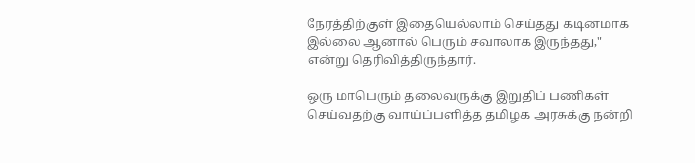நேரத்திற்குள் இதையெல்லாம் செய்தது கடினமாக இல்லை ஆனால் பெரும் சவாலாக இருந்தது," என்று தெரிவித்திருந்தார்.

ஒரு மாபெரும் தலைவருக்கு இறுதிப் பணிகள் செய்வதற்கு வாய்ப்பளித்த தமிழக அரசுக்கு நன்றி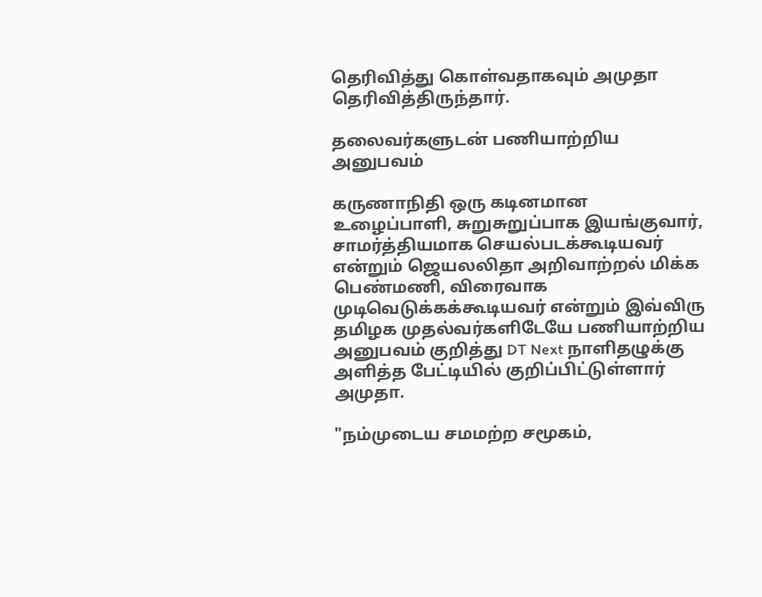தெரிவித்து கொள்வதாகவும் அமுதா தெரிவித்திருந்தார்.

தலைவர்களுடன் பணியாற்றிய அனுபவம்

கருணாநிதி ஒரு கடினமான உழைப்பாளி, சுறுசுறுப்பாக இயங்குவார், சாமர்த்தியமாக செயல்படக்கூடியவர் என்றும் ஜெயலலிதா அறிவாற்றல் மிக்க பெண்மணி, விரைவாக முடிவெடுக்கக்கூடியவர் என்றும் இவ்விரு தமிழக முதல்வர்களிடேயே பணியாற்றிய அனுபவம் குறித்து DT Next நாளிதழுக்கு அளித்த பேட்டியில் குறிப்பிட்டுள்ளார் அமுதா.

"நம்முடைய சமமற்ற சமூகம்,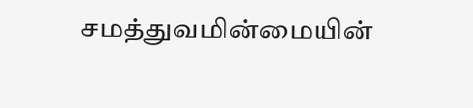சமத்துவமின்மையின்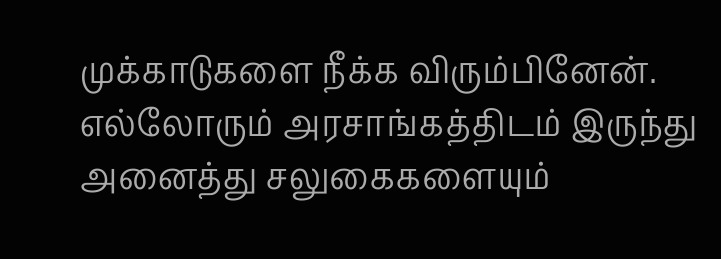முக்காடுகளை நீக்க விரும்பினேன். எல்லோரும் அரசாங்கத்திடம் இருந்து அனைத்து சலுகைகளையும்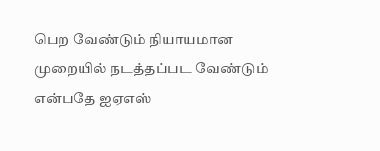பெற வேண்டும் நியாயமான முறையில் நடத்தப்பட வேண்டும் என்பதே ஐஏஎஸ்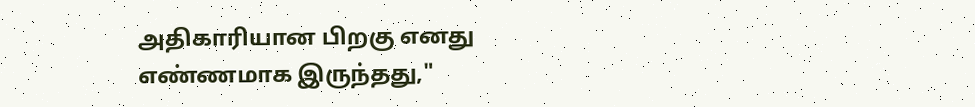அதிகாரியான பிறகு எனது எண்ணமாக இருந்தது,"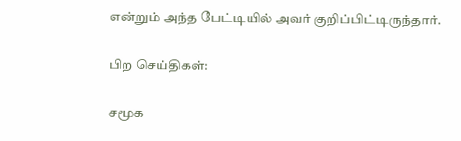என்றும் அந்த பேட்டியில் அவர் குறிப்பிட்டிருந்தார்.

பிற செய்திகள்:

சமூக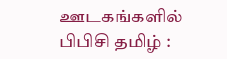ஊடகங்களில் பிபிசி தமிழ் :